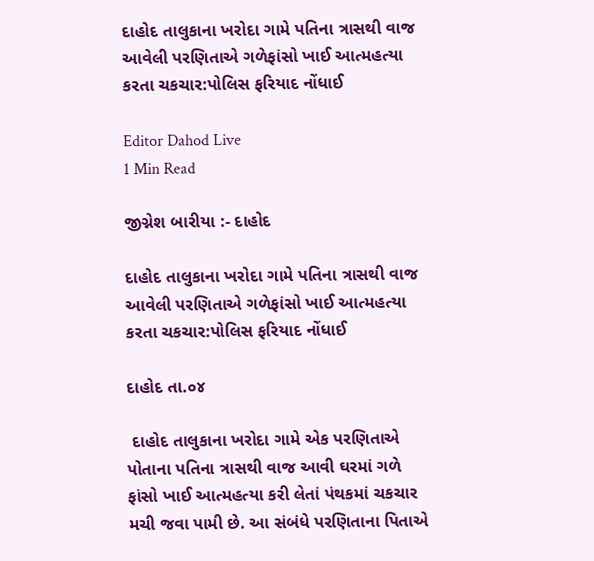દાહોદ તાલુકાના ખરોદા ગામે પતિના ત્રાસથી વાજ આવેલી પરણિતાએ ગળેફાંસો ખાઈ આત્મહત્યા કરતા ચકચાર:પોલિસ ફરિયાદ નોંધાઈ

Editor Dahod Live
1 Min Read

જીગ્નેશ બારીયા :- દાહોદ

દાહોદ તાલુકાના ખરોદા ગામે પતિના ત્રાસથી વાજ આવેલી પરણિતાએ ગળેફાંસો ખાઈ આત્મહત્યા કરતા ચકચાર:પોલિસ ફરિયાદ નોંધાઈ

દાહોદ તા.૦૪

 દાહોદ તાલુકાના ખરોદા ગામે એક પરણિતાએ પોતાના પતિના ત્રાસથી વાજ આવી ઘરમાં ગળે ફાંસો ખાઈ આત્મહત્યા કરી લેતાં પંથકમાં ચકચાર મચી જવા પામી છે. આ સંબંધે પરણિતાના પિતાએ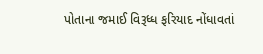પોતાના જમાઈ વિરૂધ્ધ ફરિયાદ નોંધાવતાં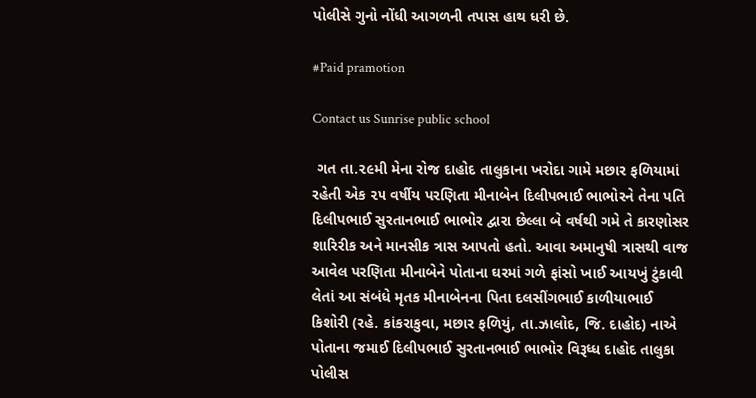પોલીસે ગુનો નોંધી આગળની તપાસ હાથ ધરી છે.

#Paid pramotion

Contact us Sunrise public school

 ગત તા.૨૯મી મેના રોજ દાહોદ તાલુકાના ખરોદા ગામે મછાર ફળિયામાં રહેતી એક ૨૫ વર્ષીય પરણિતા મીનાબેન દિલીપભાઈ ભાભોરને તેના પતિ દિલીપભાઈ સુરતાનભાઈ ભાભોર દ્વારા છેલ્લા બે વર્ષથી ગમે તે કારણોસર શારિરીક અને માનસીક ત્રાસ આપતો હતો. આવા અમાનુષી ત્રાસથી વાજ આવેલ પરણિતા મીનાબેને પોતાના ઘરમાં ગળે ફાંસો ખાઈ આયખું ટુંકાવી લેતાં આ સંબંધે મૃતક મીનાબેનના પિતા દલસીંગભાઈ કાળીયાભાઈ કિશોરી (રહે. કાંકરાકુવા, મછાર ફળિયું, તા.ઝાલોદ, જિ. દાહોદ) નાએ પોતાના જમાઈ દિલીપભાઈ સુરતાનભાઈ ભાભોર વિરૂધ્ધ દાહોદ તાલુકા પોલીસ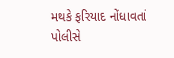મથકે ફરિયાદ નોંધાવતાં પોલીસે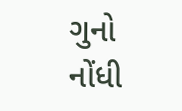ગુનો નોંધી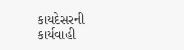કાયદેસરની કાર્યવાહી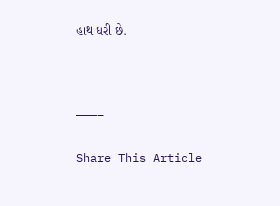હાથ ધરી છે.



———–

Share This Article